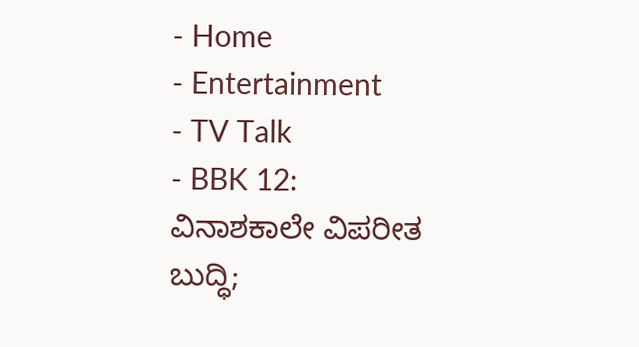- Home
- Entertainment
- TV Talk
- BBK 12: ವಿನಾಶಕಾಲೇ ವಿಪರೀತ ಬುದ್ಧಿ;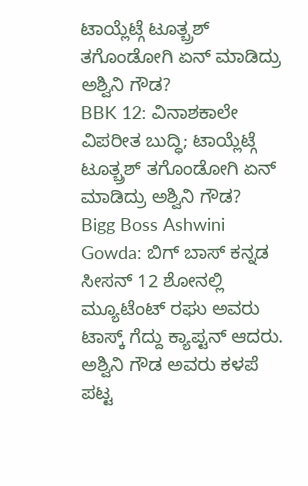ಟಾಯ್ಲೆಟ್ಗೆ ಟೂತ್ಬ್ರಶ್ ತಗೊಂಡೋಗಿ ಏನ್ ಮಾಡಿದ್ರು ಅಶ್ವಿನಿ ಗೌಡ?
BBK 12: ವಿನಾಶಕಾಲೇ ವಿಪರೀತ ಬುದ್ಧಿ; ಟಾಯ್ಲೆಟ್ಗೆ ಟೂತ್ಬ್ರಶ್ ತಗೊಂಡೋಗಿ ಏನ್ ಮಾಡಿದ್ರು ಅಶ್ವಿನಿ ಗೌಡ?
Bigg Boss Ashwini Gowda: ಬಿಗ್ ಬಾಸ್ ಕನ್ನಡ ಸೀಸನ್ 12 ಶೋನಲ್ಲಿ ಮ್ಯೂಟೆಂಟ್ ರಘು ಅವರು ಟಾಸ್ಕ್ ಗೆದ್ದು ಕ್ಯಾಪ್ಟನ್ ಆದರು. ಅಶ್ವಿನಿ ಗೌಡ ಅವರು ಕಳಪೆ ಪಟ್ಟ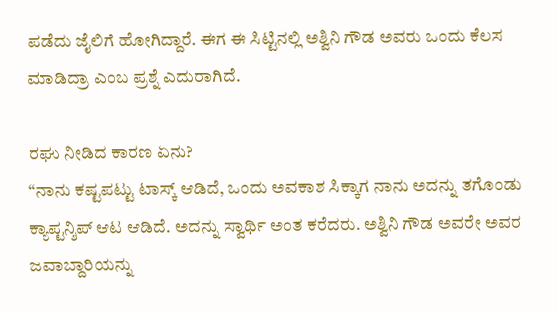ಪಡೆದು ಜೈಲಿಗೆ ಹೋಗಿದ್ದಾರೆ. ಈಗ ಈ ಸಿಟ್ಟಿನಲ್ಲಿ ಅಶ್ವಿನಿ ಗೌಡ ಅವರು ಒಂದು ಕೆಲಸ ಮಾಡಿದ್ರಾ ಎಂಬ ಪ್ರಶ್ನೆ ಎದುರಾಗಿದೆ.

ರಘು ನೀಡಿದ ಕಾರಣ ಏನು?
“ನಾನು ಕಷ್ಟಪಟ್ಟು ಟಾಸ್ಕ್ ಆಡಿದೆ, ಒಂದು ಅವಕಾಶ ಸಿಕ್ಕಾಗ ನಾನು ಅದನ್ನು ತಗೊಂಡು ಕ್ಯಾಪ್ಟನ್ಶಿಪ್ ಆಟ ಆಡಿದೆ. ಅದನ್ನು ಸ್ವಾರ್ಥಿ ಅಂತ ಕರೆದರು. ಅಶ್ವಿನಿ ಗೌಡ ಅವರೇ ಅವರ ಜವಾಬ್ದಾರಿಯನ್ನು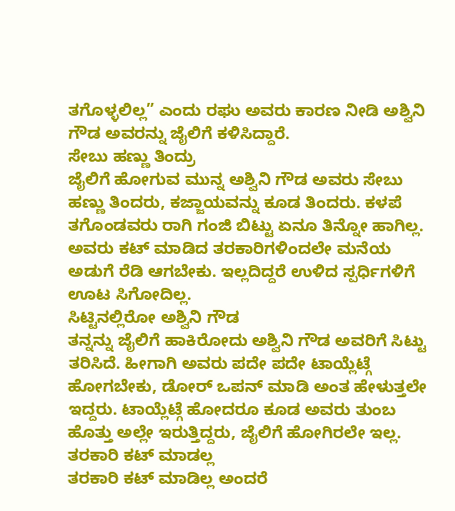ತಗೊಳ್ಳಲಿಲ್ಲ” ಎಂದು ರಘು ಅವರು ಕಾರಣ ನೀಡಿ ಅಶ್ವಿನಿ ಗೌಡ ಅವರನ್ನು ಜೈಲಿಗೆ ಕಳಿಸಿದ್ದಾರೆ.
ಸೇಬು ಹಣ್ಣು ತಿಂದ್ರು
ಜೈಲಿಗೆ ಹೋಗುವ ಮುನ್ನ ಅಶ್ವಿನಿ ಗೌಡ ಅವರು ಸೇಬು ಹಣ್ಣು ತಿಂದರು, ಕಜ್ಜಾಯವನ್ನು ಕೂಡ ತಿಂದರು. ಕಳಪೆ ತಗೊಂಡವರು ರಾಗಿ ಗಂಜಿ ಬಿಟ್ಟು ಏನೂ ತಿನ್ನೋ ಹಾಗಿಲ್ಲ. ಅವರು ಕಟ್ ಮಾಡಿದ ತರಕಾರಿಗಳಿಂದಲೇ ಮನೆಯ ಅಡುಗೆ ರೆಡಿ ಆಗಬೇಕು. ಇಲ್ಲದಿದ್ದರೆ ಉಳಿದ ಸ್ಪರ್ಧಿಗಳಿಗೆ ಊಟ ಸಿಗೋದಿಲ್ಲ.
ಸಿಟ್ಟಿನಲ್ಲಿರೋ ಅಶ್ವಿನಿ ಗೌಡ
ತನ್ನನ್ನು ಜೈಲಿಗೆ ಹಾಕಿರೋದು ಅಶ್ವಿನಿ ಗೌಡ ಅವರಿಗೆ ಸಿಟ್ಟು ತರಿಸಿದೆ. ಹೀಗಾಗಿ ಅವರು ಪದೇ ಪದೇ ಟಾಯ್ಲೆಟ್ಗೆ ಹೋಗಬೇಕು, ಡೋರ್ ಒಪನ್ ಮಾಡಿ ಅಂತ ಹೇಳುತ್ತಲೇ ಇದ್ದರು. ಟಾಯ್ಲೆಟ್ಗೆ ಹೋದರೂ ಕೂಡ ಅವರು ತುಂಬ ಹೊತ್ತು ಅಲ್ಲೇ ಇರುತ್ತಿದ್ದರು, ಜೈಲಿಗೆ ಹೋಗಿರಲೇ ಇಲ್ಲ.
ತರಕಾರಿ ಕಟ್ ಮಾಡಲ್ಲ
ತರಕಾರಿ ಕಟ್ ಮಾಡಿಲ್ಲ ಅಂದರೆ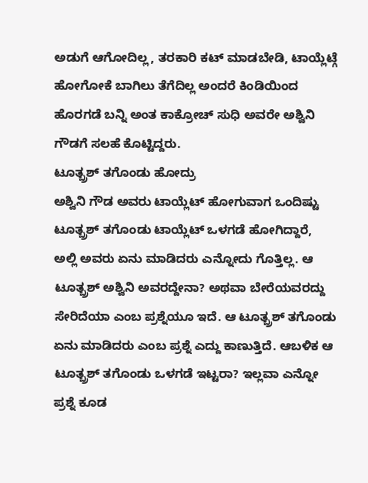ಅಡುಗೆ ಆಗೋದಿಲ್ಲ, ತರಕಾರಿ ಕಟ್ ಮಾಡಬೇಡಿ, ಟಾಯ್ಲೆಟ್ಗೆ ಹೋಗೋಕೆ ಬಾಗಿಲು ತೆಗೆದಿಲ್ಲ ಅಂದರೆ ಕಿಂಡಿಯಿಂದ ಹೊರಗಡೆ ಬನ್ನಿ ಅಂತ ಕಾಕ್ರೋಚ್ ಸುಧಿ ಅವರೇ ಅಶ್ವಿನಿ ಗೌಡಗೆ ಸಲಹೆ ಕೊಟ್ಟಿದ್ದರು.
ಟೂತ್ಬ್ರಶ್ ತಗೊಂಡು ಹೋದ್ರು
ಅಶ್ವಿನಿ ಗೌಡ ಅವರು ಟಾಯ್ಲೆಟ್ ಹೋಗುವಾಗ ಒಂದಿಷ್ಟು ಟೂತ್ಬ್ರಶ್ ತಗೊಂಡು ಟಾಯ್ಲೆಟ್ ಒಳಗಡೆ ಹೋಗಿದ್ದಾರೆ, ಅಲ್ಲಿ ಅವರು ಏನು ಮಾಡಿದರು ಎನ್ನೋದು ಗೊತ್ತಿಲ್ಲ. ಆ ಟೂತ್ಬ್ರಶ್ ಅಶ್ವಿನಿ ಅವರದ್ದೇನಾ? ಅಥವಾ ಬೇರೆಯವರದ್ದು ಸೇರಿದೆಯಾ ಎಂಬ ಪ್ರಶ್ನೆಯೂ ಇದೆ. ಆ ಟೂತ್ಬ್ರಶ್ ತಗೊಂಡು ಏನು ಮಾಡಿದರು ಎಂಬ ಪ್ರಶ್ನೆ ಎದ್ದು ಕಾಣುತ್ತಿದೆ. ಆಬಳಿಕ ಆ ಟೂತ್ಬ್ರಶ್ ತಗೊಂಡು ಒಳಗಡೆ ಇಟ್ಟರಾ? ಇಲ್ಲವಾ ಎನ್ನೋ ಪ್ರಶ್ನೆ ಕೂಡ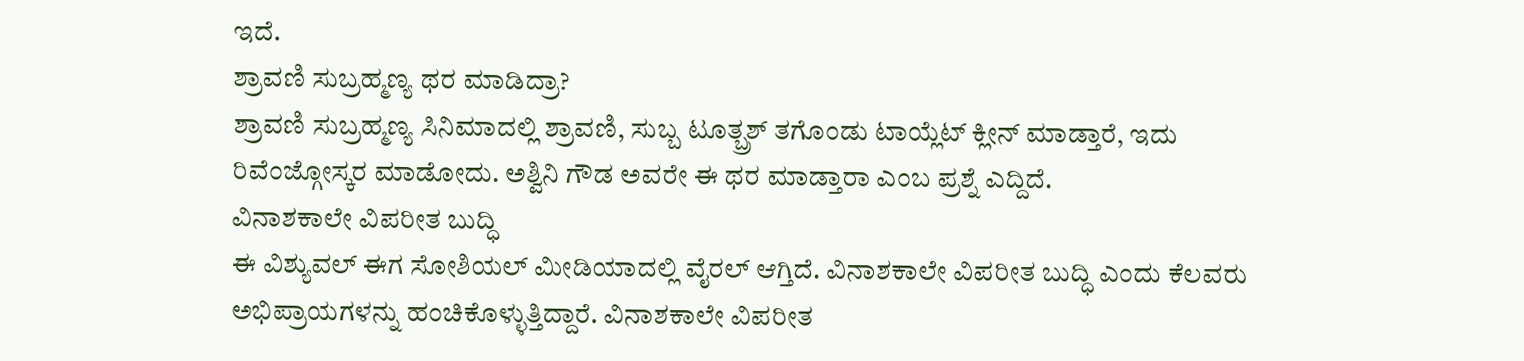ಇದೆ.
ಶ್ರಾವಣಿ ಸುಬ್ರಹ್ಮಣ್ಯ ಥರ ಮಾಡಿದ್ರಾ?
ಶ್ರಾವಣಿ ಸುಬ್ರಹ್ಮಣ್ಯ ಸಿನಿಮಾದಲ್ಲಿ ಶ್ರಾವಣಿ, ಸುಬ್ಬ ಟೂತ್ಬ್ರಶ್ ತಗೊಂಡು ಟಾಯ್ಲೆಟ್ ಕ್ಲೀನ್ ಮಾಡ್ತಾರೆ, ಇದು ರಿವೆಂಜ್ಗೋಸ್ಕರ ಮಾಡೋದು. ಅಶ್ವಿನಿ ಗೌಡ ಅವರೇ ಈ ಥರ ಮಾಡ್ತಾರಾ ಎಂಬ ಪ್ರಶ್ನೆ ಎದ್ದಿದೆ.
ವಿನಾಶಕಾಲೇ ವಿಪರೀತ ಬುದ್ಧಿ
ಈ ವಿಶ್ಯುವಲ್ ಈಗ ಸೋಶಿಯಲ್ ಮೀಡಿಯಾದಲ್ಲಿ ವೈರಲ್ ಆಗ್ತಿದೆ. ವಿನಾಶಕಾಲೇ ವಿಪರೀತ ಬುದ್ಧಿ ಎಂದು ಕೆಲವರು ಅಭಿಪ್ರಾಯಗಳನ್ನು ಹಂಚಿಕೊಳ್ಳುತ್ತಿದ್ದಾರೆ. ವಿನಾಶಕಾಲೇ ವಿಪರೀತ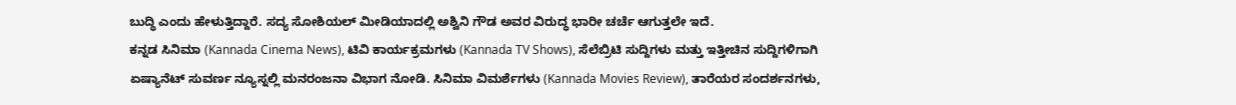ಬುದ್ಧಿ ಎಂದು ಹೇಳುತ್ತಿದ್ದಾರೆ. ಸದ್ಯ ಸೋಶಿಯಲ್ ಮೀಡಿಯಾದಲ್ಲಿ ಅಶ್ವಿನಿ ಗೌಡ ಅವರ ವಿರುದ್ಧ ಭಾರೀ ಚರ್ಚೆ ಆಗುತ್ತಲೇ ಇದೆ.
ಕನ್ನಡ ಸಿನಿಮಾ (Kannada Cinema News), ಟಿವಿ ಕಾರ್ಯಕ್ರಮಗಳು (Kannada TV Shows), ಸೆಲೆಬ್ರಿಟಿ ಸುದ್ದಿಗಳು ಮತ್ತು ಇತ್ತೀಚಿನ ಸುದ್ದಿಗಳಿಗಾಗಿ ಏಷ್ಯಾನೆಟ್ ಸುವರ್ಣ ನ್ಯೂಸ್ನಲ್ಲಿ ಮನರಂಜನಾ ವಿಭಾಗ ನೋಡಿ. ಸಿನಿಮಾ ವಿಮರ್ಶೆಗಳು (Kannada Movies Review), ತಾರೆಯರ ಸಂದರ್ಶನಗಳು,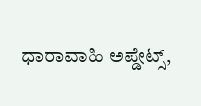ಧಾರಾವಾಹಿ ಅಪ್ಡೇಟ್ಸ್,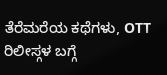ತೆರೆಮರೆಯ ಕಥೆಗಳು, OTT ರಿಲೀಸ್ಗಳ ಬಗ್ಗೆ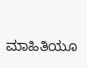ಮಾಹಿತಿಯೂ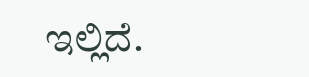ಇಲ್ಲಿದೆ.